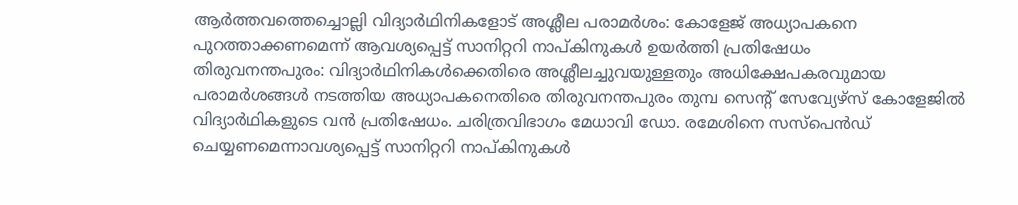ആർത്തവത്തെച്ചൊല്ലി വിദ്യാർഥിനികളോട് അശ്ലീല പരാമർശം: കോളേജ് അധ്യാപകനെ പുറത്താക്കണമെന്ന് ആവശ്യപ്പെട്ട് സാനിറ്ററി നാപ്കിനുകൾ ഉയർത്തി പ്രതിഷേധം
തിരുവനന്തപുരം: വിദ്യാർഥിനികൾക്കെതിരെ അശ്ലീലച്ചുവയുള്ളതും അധിക്ഷേപകരവുമായ പരാമർശങ്ങൾ നടത്തിയ അധ്യാപകനെതിരെ തിരുവനന്തപുരം തുമ്പ സെന്റ് സേവ്യേഴ്സ് കോളേജിൽ വിദ്യാർഥികളുടെ വൻ പ്രതിഷേധം. ചരിത്രവിഭാഗം മേധാവി ഡോ. രമേശിനെ സസ്പെൻഡ് ചെയ്യണമെന്നാവശ്യപ്പെട്ട് സാനിറ്ററി നാപ്കിനുകൾ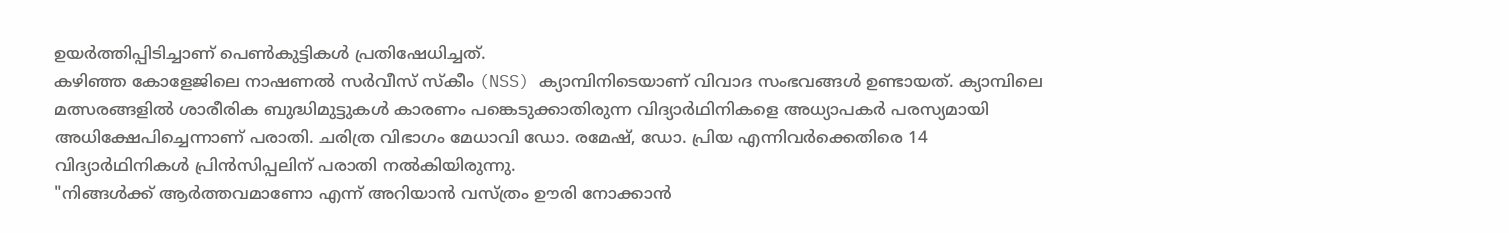ഉയർത്തിപ്പിടിച്ചാണ് പെൺകുട്ടികൾ പ്രതിഷേധിച്ചത്.
കഴിഞ്ഞ കോളേജിലെ നാഷണൽ സർവീസ് സ്കീം (NSS) ക്യാമ്പിനിടെയാണ് വിവാദ സംഭവങ്ങൾ ഉണ്ടായത്. ക്യാമ്പിലെ മത്സരങ്ങളിൽ ശാരീരിക ബുദ്ധിമുട്ടുകൾ കാരണം പങ്കെടുക്കാതിരുന്ന വിദ്യാർഥിനികളെ അധ്യാപകർ പരസ്യമായി അധിക്ഷേപിച്ചെന്നാണ് പരാതി. ചരിത്ര വിഭാഗം മേധാവി ഡോ. രമേഷ്, ഡോ. പ്രിയ എന്നിവർക്കെതിരെ 14 വിദ്യാർഥിനികൾ പ്രിൻസിപ്പലിന് പരാതി നൽകിയിരുന്നു.
"നിങ്ങൾക്ക് ആർത്തവമാണോ എന്ന് അറിയാൻ വസ്ത്രം ഊരി നോക്കാൻ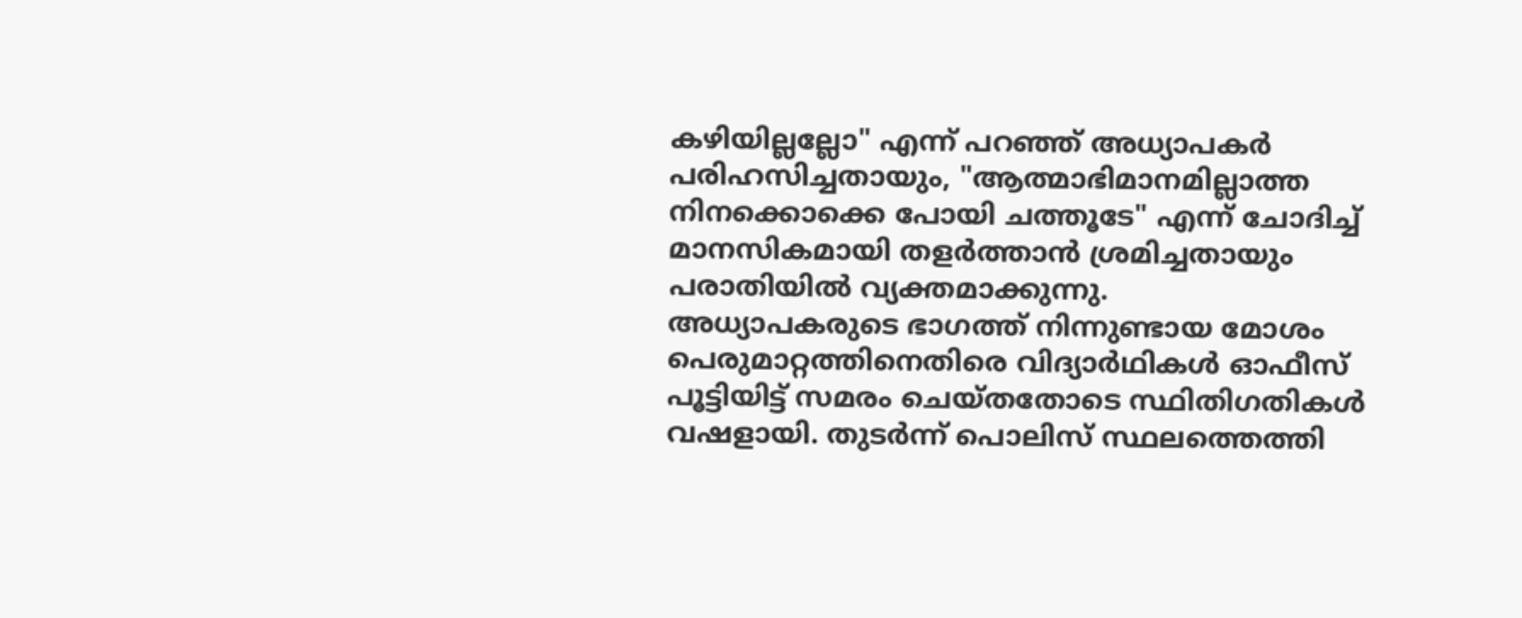കഴിയില്ലല്ലോ" എന്ന് പറഞ്ഞ് അധ്യാപകർ പരിഹസിച്ചതായും, "ആത്മാഭിമാനമില്ലാത്ത നിനക്കൊക്കെ പോയി ചത്തൂടേ" എന്ന് ചോദിച്ച് മാനസികമായി തളർത്താൻ ശ്രമിച്ചതായും പരാതിയിൽ വ്യക്തമാക്കുന്നു.
അധ്യാപകരുടെ ഭാഗത്ത് നിന്നുണ്ടായ മോശം പെരുമാറ്റത്തിനെതിരെ വിദ്യാർഥികൾ ഓഫീസ് പൂട്ടിയിട്ട് സമരം ചെയ്തതോടെ സ്ഥിതിഗതികൾ വഷളായി. തുടർന്ന് പൊലിസ് സ്ഥലത്തെത്തി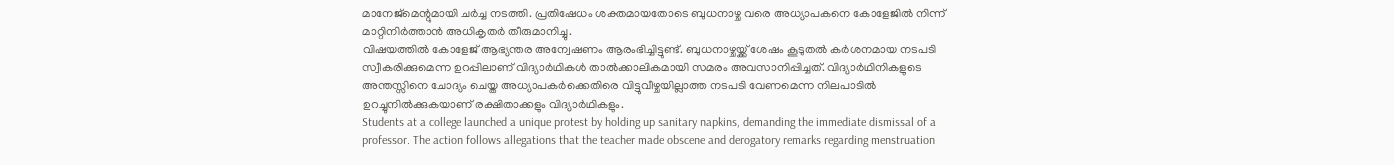മാനേജ്മെന്റുമായി ചർച്ച നടത്തി. പ്രതിഷേധം ശക്തമായതോടെ ബുധനാഴ്ച വരെ അധ്യാപകനെ കോളേജിൽ നിന്ന് മാറ്റിനിർത്താൻ അധികൃതർ തീരുമാനിച്ചു.
വിഷയത്തിൽ കോളേജ് ആഭ്യന്തര അന്വേഷണം ആരംഭിച്ചിട്ടുണ്ട്. ബുധനാഴ്ചയ്ക്ക് ശേഷം കൂടുതൽ കർശനമായ നടപടി സ്വീകരിക്കുമെന്ന ഉറപ്പിലാണ് വിദ്യാർഥികൾ താൽക്കാലികമായി സമരം അവസാനിപ്പിച്ചത്. വിദ്യാർഥിനികളുടെ അന്തസ്സിനെ ചോദ്യം ചെയ്ത അധ്യാപകർക്കെതിരെ വിട്ടുവീഴ്ചയില്ലാത്ത നടപടി വേണമെന്ന നിലപാടിൽ ഉറച്ചുനിൽക്കുകയാണ് രക്ഷിതാക്കളും വിദ്യാർഥികളും.
Students at a college launched a unique protest by holding up sanitary napkins, demanding the immediate dismissal of a professor. The action follows allegations that the teacher made obscene and derogatory remarks regarding menstruation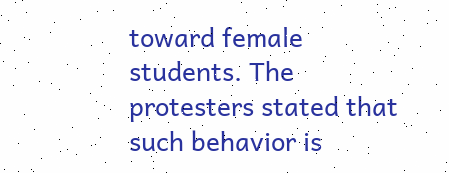toward female students. The protesters stated that such behavior is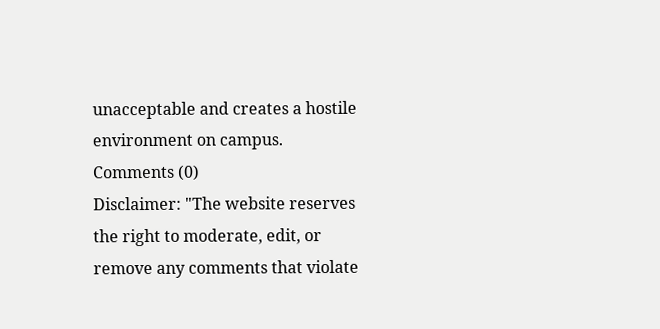unacceptable and creates a hostile environment on campus.
Comments (0)
Disclaimer: "The website reserves the right to moderate, edit, or remove any comments that violate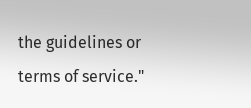the guidelines or terms of service."